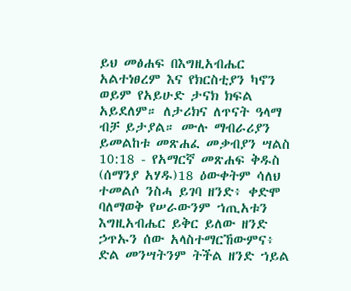ይህ መፅሐፍ በእግዚአብሔር አልተነፀረም እና የክርስቲያን ካኖን ወይም የአይሁድ ታናክ ክፍል አይደለም። ለታሪክና ለጥናት ዓላማ ብቻ ይታያል። ሙሉ ማብራሪያን ይመልከቱ መጽሐፈ መቃብያን ሣልስ 10:18 - የአማርኛ መጽሐፍ ቅዱስ (ሰማንያ አሃዱ)18 ዕውቀትም ሳለህ ተመልሶ ንስሓ ይገባ ዘንድ፥ ቀድሞ ባለማወቅ የሠራውንም ኀጢአቱን እግዚአብሔር ይቅር ይለው ዘንድ ኃጥኡን ሰው አላስተማርኸውምና፥ ድል መንሣትንም ትችል ዘንድ ኀይል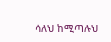ሳለህ ከሚጣሉህ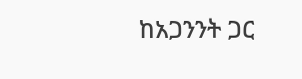ከአጋንንት ጋር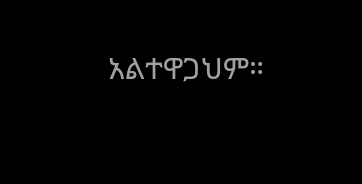አልተዋጋህም።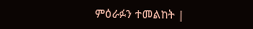ምዕራፉን ተመልከት |